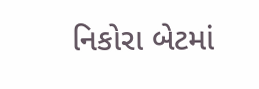નિકોરા બેટમાં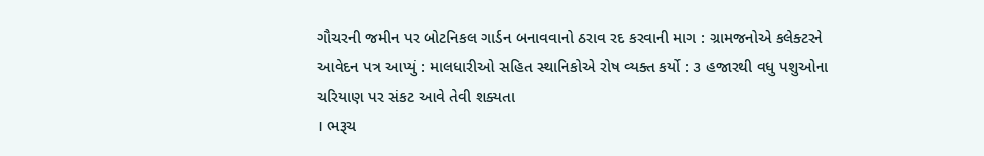ગૌચરની જમીન પર બોટનિકલ ગાર્ડન બનાવવાનો ઠરાવ રદ કરવાની માગ : ગ્રામજનોએ કલેક્ટરને આવેદન પત્ર આપ્યું : માલધારીઓ સહિત સ્થાનિકોએ રોષ વ્યક્ત કર્યો : ૩ હજારથી વધુ પશુઓના ચરિયાણ પર સંકટ આવે તેવી શક્યતા
। ભરૂચ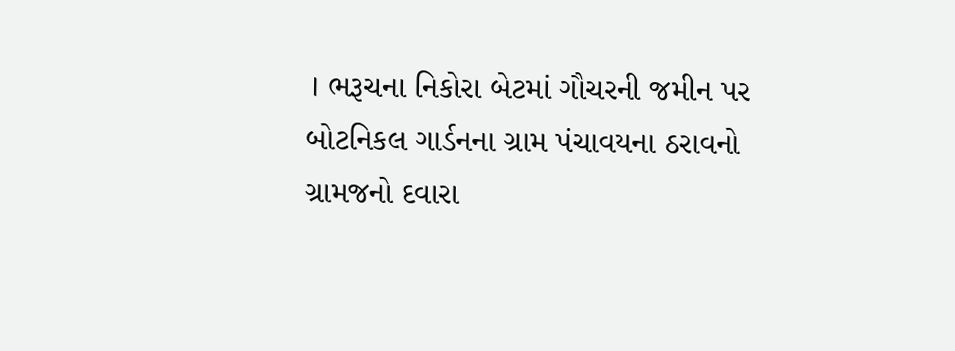। ભરૂચના નિકોરા બેટમાં ગૌચરની જમીન પર બોટનિકલ ગાર્ડનના ગ્રામ પંચાવયના ઠરાવનો ગ્રામજનો દવારા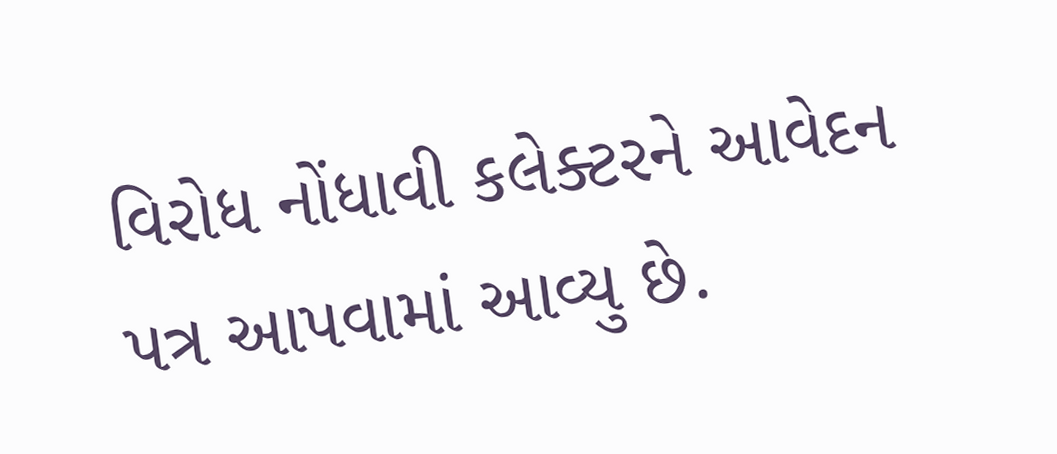વિરોધ નોંધાવી કલેક્ટરને આવેદન પત્ર આપવામાં આવ્યુ છે.